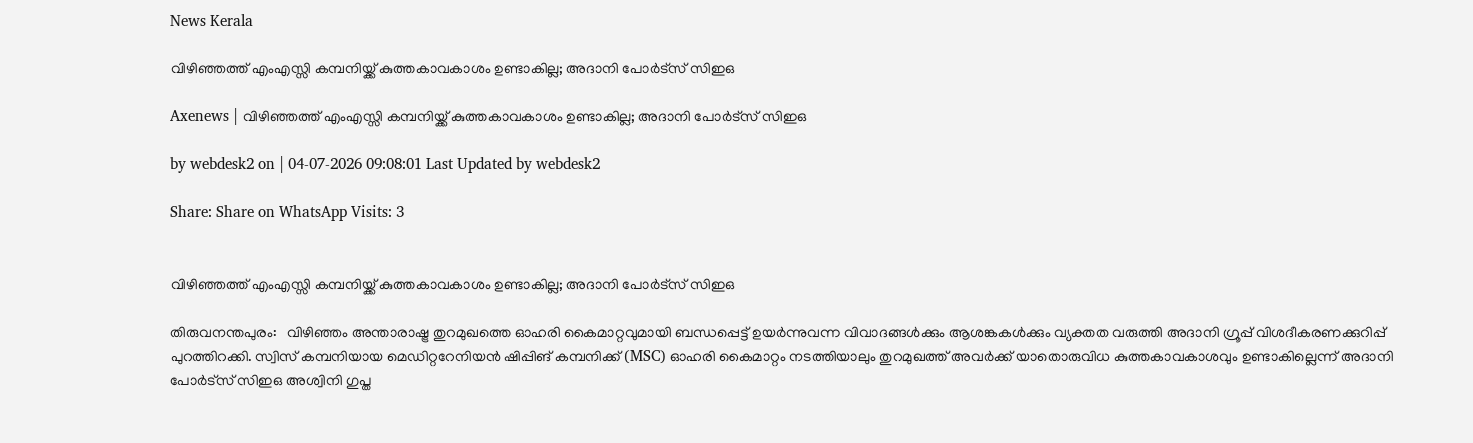News Kerala

വിഴിഞ്ഞത്ത് എംഎസ്സി കമ്പനിയ്ക്ക് കുത്തകാവകാശം ഉണ്ടാകില്ല; അദാനി പോര്‍ട്‌സ് സിഇഒ

Axenews | വിഴിഞ്ഞത്ത് എംഎസ്സി കമ്പനിയ്ക്ക് കുത്തകാവകാശം ഉണ്ടാകില്ല; അദാനി പോര്‍ട്‌സ് സിഇഒ

by webdesk2 on | 04-07-2026 09:08:01 Last Updated by webdesk2

Share: Share on WhatsApp Visits: 3


വിഴിഞ്ഞത്ത് എംഎസ്സി കമ്പനിയ്ക്ക് കുത്തകാവകാശം ഉണ്ടാകില്ല; അദാനി പോര്‍ട്‌സ് സിഇഒ

തിരുവനന്തപുരം:   വിഴിഞ്ഞം അന്താരാഷ്ട്ര തുറമുഖത്തെ ഓഹരി കൈമാറ്റവുമായി ബന്ധപ്പെട്ട് ഉയര്‍ന്നുവന്ന വിവാദങ്ങള്‍ക്കും ആശങ്കകള്‍ക്കും വ്യക്തത വരുത്തി അദാനി ഗ്രൂപ്പ് വിശദീകരണക്കുറിപ്പ് പുറത്തിറക്കി. സ്വിസ് കമ്പനിയായ മെഡിറ്ററേനിയന്‍ ഷിപ്പിങ് കമ്പനിക്ക് (MSC) ഓഹരി കൈമാറ്റം നടത്തിയാലും തുറമുഖത്ത് അവര്‍ക്ക് യാതൊരുവിധ കുത്തകാവകാശവും ഉണ്ടാകില്ലെന്ന് അദാനി പോര്‍ട്‌സ് സിഇഒ അശ്വിനി ഗുപ്ത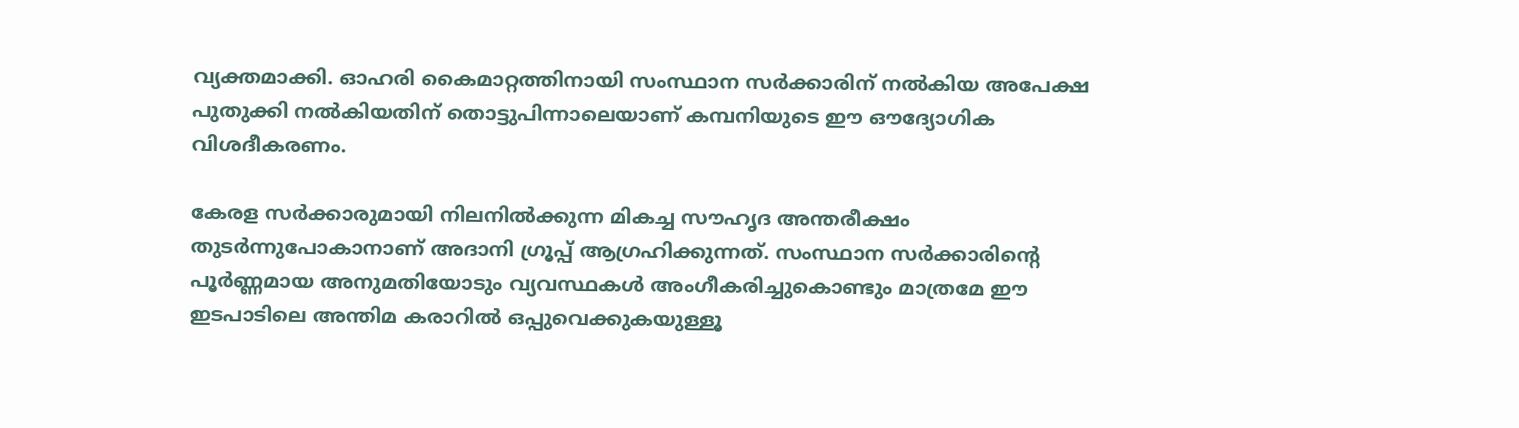വ്യക്തമാക്കി. ഓഹരി കൈമാറ്റത്തിനായി സംസ്ഥാന സര്‍ക്കാരിന് നല്‍കിയ അപേക്ഷ പുതുക്കി നല്‍കിയതിന് തൊട്ടുപിന്നാലെയാണ് കമ്പനിയുടെ ഈ ഔദ്യോഗിക വിശദീകരണം.

കേരള സര്‍ക്കാരുമായി നിലനില്‍ക്കുന്ന മികച്ച സൗഹൃദ അന്തരീക്ഷം തുടര്‍ന്നുപോകാനാണ് അദാനി ഗ്രൂപ്പ് ആഗ്രഹിക്കുന്നത്. സംസ്ഥാന സര്‍ക്കാരിന്റെ പൂര്‍ണ്ണമായ അനുമതിയോടും വ്യവസ്ഥകള്‍ അംഗീകരിച്ചുകൊണ്ടും മാത്രമേ ഈ ഇടപാടിലെ അന്തിമ കരാറില്‍ ഒപ്പുവെക്കുകയുള്ളൂ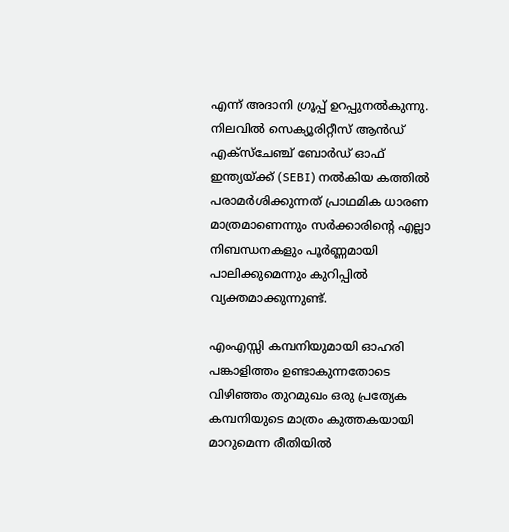എന്ന് അദാനി ഗ്രൂപ്പ് ഉറപ്പുനല്‍കുന്നു. നിലവില്‍ സെക്യൂരിറ്റീസ് ആന്‍ഡ് എക്‌സ്‌ചേഞ്ച് ബോര്‍ഡ് ഓഫ് ഇന്ത്യയ്ക്ക് (SEBI) നല്‍കിയ കത്തില്‍ പരാമര്‍ശിക്കുന്നത് പ്രാഥമിക ധാരണ മാത്രമാണെന്നും സര്‍ക്കാരിന്റെ എല്ലാ നിബന്ധനകളും പൂര്‍ണ്ണമായി പാലിക്കുമെന്നും കുറിപ്പില്‍ വ്യക്തമാക്കുന്നുണ്ട്.

എംഎസ്സി കമ്പനിയുമായി ഓഹരി പങ്കാളിത്തം ഉണ്ടാകുന്നതോടെ വിഴിഞ്ഞം തുറമുഖം ഒരു പ്രത്യേക കമ്പനിയുടെ മാത്രം കുത്തകയായി മാറുമെന്ന രീതിയില്‍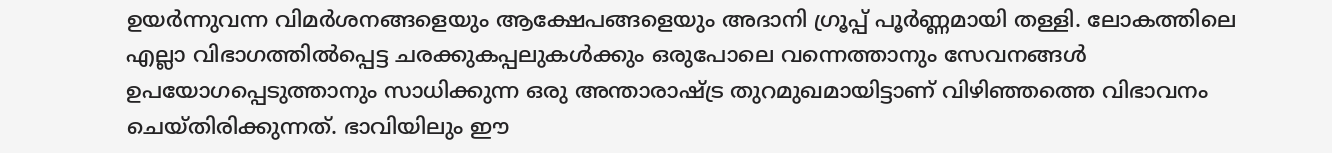ഉയര്‍ന്നുവന്ന വിമര്‍ശനങ്ങളെയും ആക്ഷേപങ്ങളെയും അദാനി ഗ്രൂപ്പ് പൂര്‍ണ്ണമായി തള്ളി. ലോകത്തിലെ എല്ലാ വിഭാഗത്തില്‍പ്പെട്ട ചരക്കുകപ്പലുകള്‍ക്കും ഒരുപോലെ വന്നെത്താനും സേവനങ്ങള്‍ ഉപയോഗപ്പെടുത്താനും സാധിക്കുന്ന ഒരു അന്താരാഷ്ട്ര തുറമുഖമായിട്ടാണ് വിഴിഞ്ഞത്തെ വിഭാവനം ചെയ്തിരിക്കുന്നത്. ഭാവിയിലും ഈ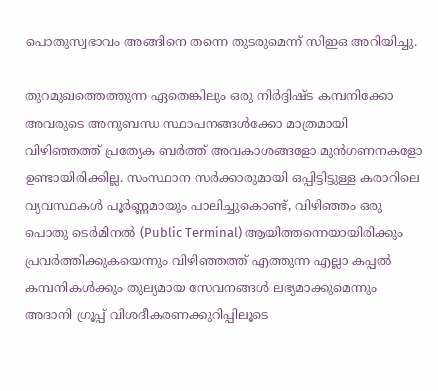പൊതുസ്വഭാവം അങ്ങിനെ തന്നെ തുടരുമെന്ന് സിഇഒ അറിയിച്ചു.

തുറമുഖത്തെത്തുന്ന ഏതെങ്കിലും ഒരു നിര്‍ദ്ദിഷ്ട കമ്പനിക്കോ അവരുടെ അനുബന്ധ സ്ഥാപനങ്ങള്‍ക്കോ മാത്രമായി വിഴിഞ്ഞത്ത് പ്രത്യേക ബര്‍ത്ത് അവകാശങ്ങളോ മുന്‍ഗണനകളോ ഉണ്ടായിരിക്കില്ല. സംസ്ഥാന സര്‍ക്കാരുമായി ഒപ്പിട്ടിട്ടുള്ള കരാറിലെ വ്യവസ്ഥകള്‍ പൂര്‍ണ്ണമായും പാലിച്ചുകൊണ്ട്, വിഴിഞ്ഞം ഒരു പൊതു ടെര്‍മിനല്‍ (Public Terminal) ആയിത്തന്നെയായിരിക്കും പ്രവര്‍ത്തിക്കുകയെന്നും വിഴിഞ്ഞത്ത് എത്തുന്ന എല്ലാ കപ്പല്‍ കമ്പനികള്‍ക്കും തുല്യമായ സേവനങ്ങള്‍ ലഭ്യമാക്കുമെന്നും അദാനി ഗ്രൂപ്പ് വിശദീകരണക്കുറിപ്പിലൂടെ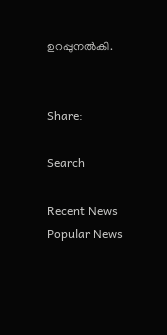ഉറപ്പുനല്‍കി.


Share:

Search

Recent News
Popular News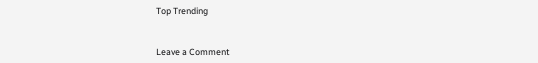Top Trending


Leave a Comment